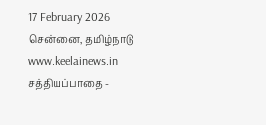17 February 2026 சென்னை, தமிழ்நாடு
www.keelainews.in
சத்தியப்பாதை -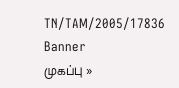TN/TAM/2005/17836
Banner
முகப்பு »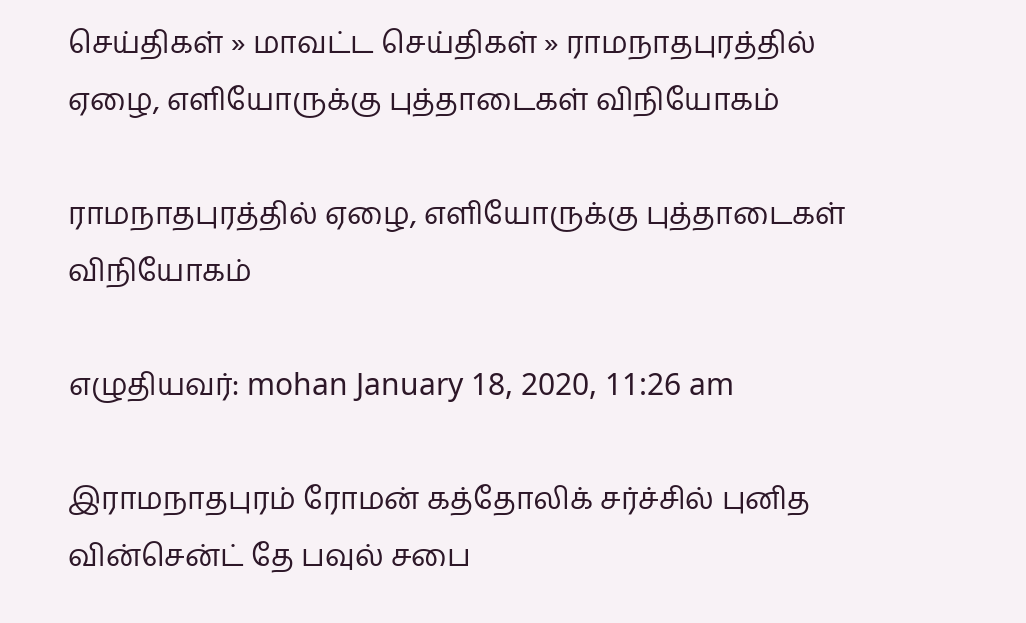செய்திகள் » மாவட்ட செய்திகள் » ராமநாதபுரத்தில் ஏழை, எளியோருக்கு புத்தாடைகள் விநியோகம்

ராமநாதபுரத்தில் ஏழை, எளியோருக்கு புத்தாடைகள் விநியோகம்

எழுதியவர்: mohan January 18, 2020, 11:26 am

இராமநாதபுரம் ரோமன் கத்தோலிக் சர்ச்சில் புனித வின்சென்ட் தே பவுல் சபை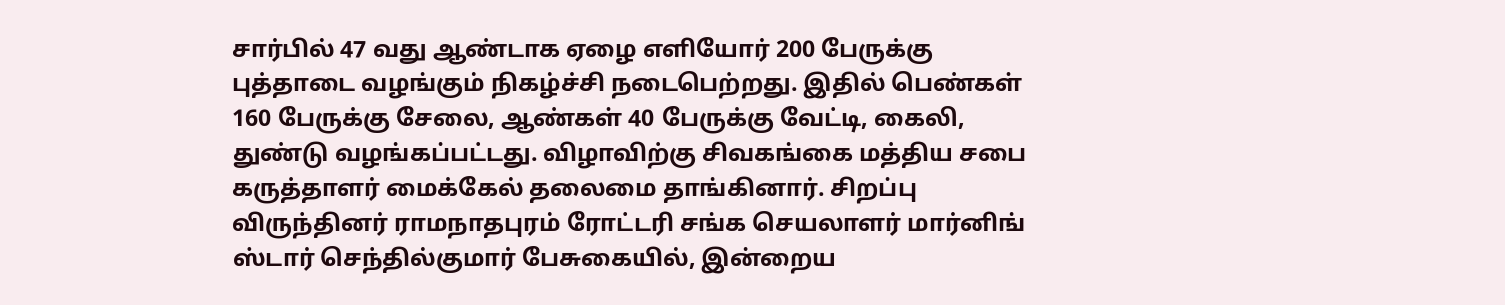சார்பில் 47 வது ஆண்டாக ஏழை எளியோர் 200 பேருக்கு புத்தாடை வழங்கும் நிகழ்ச்சி நடைபெற்றது. இதில் பெண்கள் 160 பேருக்கு சேலை, ஆண்கள் 40 பேருக்கு வேட்டி, கைலி, துண்டு வழங்கப்பட்டது. விழாவிற்கு சிவகங்கை மத்திய சபை கருத்தாளர் மைக்கேல் தலைமை தாங்கினார். சிறப்பு விருந்தினர் ராமநாதபுரம் ரோட்டரி சங்க செயலாளர் மார்னிங் ஸ்டார் செந்தில்குமார் பேசுகையில், இன்றைய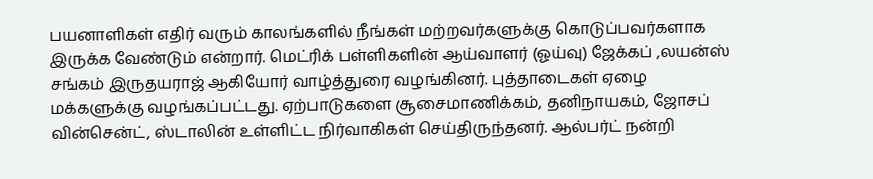பயனாளிகள் எதிர் வரும் காலங்களில் நீங்கள் மற்றவர்களுக்கு கொடுப்பவர்களாக இருக்க வேண்டும் என்றார். மெட்ரிக் பள்ளிகளின் ஆய்வாளர் (ஓய்வு) ஜேக்கப் ,லயன்ஸ் சங்கம் இருதயராஜ் ஆகியோர் வாழ்த்துரை வழங்கினர். புத்தாடைகள் ஏழை மக்களுக்கு வழங்கப்பட்டது. ஏற்பாடுகளை சூசைமாணிக்கம், தனிநாயகம், ஜோசப் வின்சென்ட், ஸ்டாலின் உள்ளிட்ட நிர்வாகிகள் செய்திருந்தனர். ஆல்பர்ட் நன்றி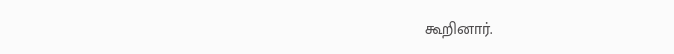கூறினார்.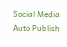Social Media Auto Publish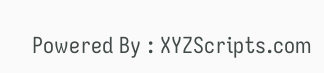Powered By : XYZScripts.com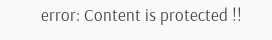error: Content is protected !!